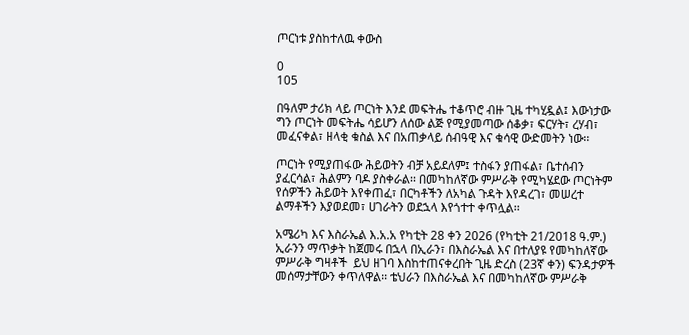ጦርነቱ ያስከተለዉ ቀውስ

0
105

በዓለም ታሪክ ላይ ጦርነት እንደ መፍትሔ ተቆጥሮ ብዙ ጊዜ ተካሂዷል፤ እውነታው ግን ጦርነት መፍትሔ ሳይሆን ለሰው ልጅ የሚያመጣው ሰቆቃ፣ ፍርሃት፣ ረሃብ፣ መፈናቀል፣ ዘላቂ ቁስል እና በአጠቃላይ ሰብዓዊ እና ቁሳዊ ውድመትን ነው፡፡

ጦርነት የሚያጠፋው ሕይወትን ብቻ አይደለም፤ ተስፋን ያጠፋል፣ ቤተሰብን ያፈርሳል፣ ሕልምን ባዶ ያስቀራል፡፡ በመካከለኛው ምሥራቅ የሚካሄደው ጦርነትም የሰዎችን ሕይወት እየቀጠፈ፣ በርካቶችን ለአካል ጉዳት እየዳረገ፣ መሠረተ ልማቶችን እያወደመ፣ ሀገራትን ወደኋላ እየጎተተ ቀጥሏል፡፡

አሜሪካ እና እስራኤል እ.አ.አ የካቲት 28 ቀን 2026 (የካቲት 21/2018 ዓ.ም.) ኢራንን ማጥቃት ከጀመሩ በኋላ በኢራን፣ በእስራኤል እና በተለያዩ የመካከለኛው ምሥራቅ ግዛቶች  ይህ ዘገባ እስከተጠናቀረበት ጊዜ ድረስ (23ኛ ቀን) ፍንዳታዎች መሰማታቸውን ቀጥለዋል፡፡ ቴህራን በእስራኤል እና በመካከለኛው ምሥራቅ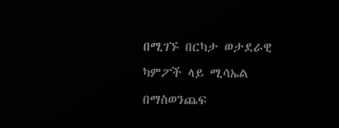በሚገኙ በርካታ ወታደራዊ ካምፖች ላይ ሚሳኤል  በማስወንጨፍ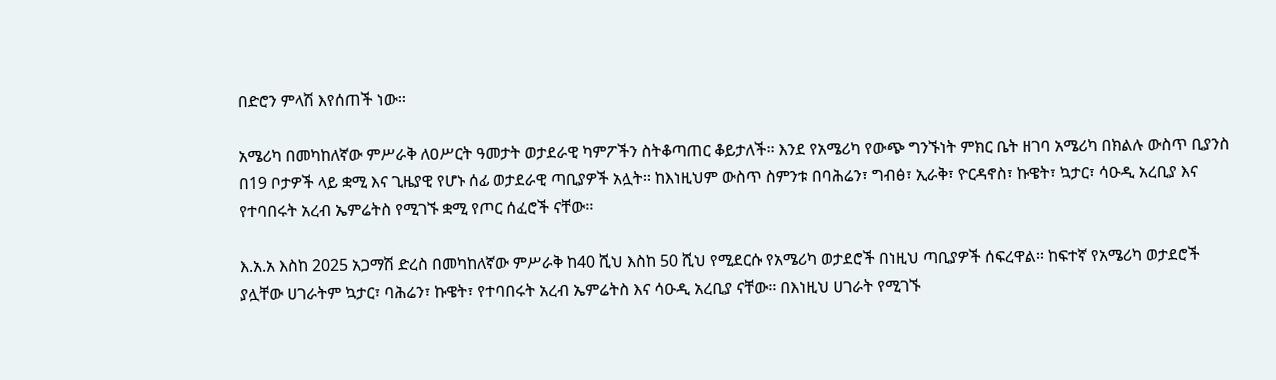በድሮን ምላሽ እየሰጠች ነው፡፡

አሜሪካ በመካከለኛው ምሥራቅ ለዐሥርት ዓመታት ወታደራዊ ካምፖችን ስትቆጣጠር ቆይታለች፡፡ እንደ የአሜሪካ የውጭ ግንኙነት ምክር ቤት ዘገባ አሜሪካ በክልሉ ውስጥ ቢያንስ በ19 ቦታዎች ላይ ቋሚ እና ጊዜያዊ የሆኑ ሰፊ ወታደራዊ ጣቢያዎች አሏት፡፡ ከእነዚህም ውስጥ ስምንቱ በባሕሬን፣ ግብፅ፣ ኢራቅ፣ ዮርዳኖስ፣ ኩዌት፣ ኳታር፣ ሳዑዲ አረቢያ እና የተባበሩት አረብ ኤምሬትስ የሚገኙ ቋሚ የጦር ሰፈሮች ናቸው፡፡

እ.አ.አ እስከ 2025 አጋማሽ ድረስ በመካከለኛው ምሥራቅ ከ40 ሺህ እስከ 50 ሺህ የሚደርሱ የአሜሪካ ወታደሮች በነዚህ ጣቢያዎች ሰፍረዋል፡፡ ከፍተኛ የአሜሪካ ወታደሮች ያሏቸው ሀገራትም ኳታር፣ ባሕሬን፣ ኩዌት፣ የተባበሩት አረብ ኤምሬትስ እና ሳዑዲ አረቢያ ናቸው፡፡ በእነዚህ ሀገራት የሚገኙ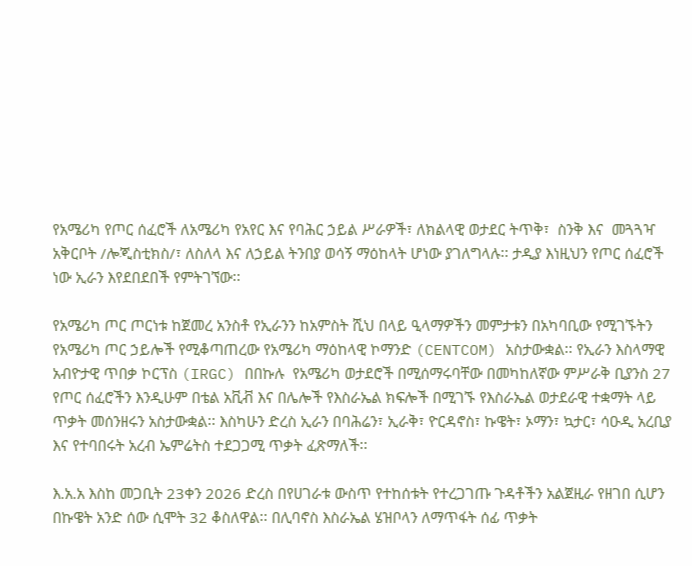የአሜሪካ የጦር ሰፈሮች ለአሜሪካ የአየር እና የባሕር ኃይል ሥራዎች፣ ለክልላዊ ወታደር ትጥቅ፣  ስንቅ እና  መጓጓዣ አቅርቦት /ሎጂስቲክስ/፣ ለስለላ እና ለኃይል ትንበያ ወሳኝ ማዕከላት ሆነው ያገለግላሉ፡፡ ታዲያ እነዚህን የጦር ሰፈሮች ነው ኢራን እየደበደበች የምትገኘው፡፡

የአሜሪካ ጦር ጦርነቱ ከጀመረ አንስቶ የኢራንን ከአምስት ሺህ በላይ ዒላማዎችን መምታቱን በአካባቢው የሚገኙትን የአሜሪካ ጦር ኃይሎች የሚቆጣጠረው የአሜሪካ ማዕከላዊ ኮማንድ (CENTCOM) አስታውቋል፡፡ የኢራን እስላማዊ አብዮታዊ ጥበቃ ኮርፕስ (IRGC) በበኩሉ  የአሜሪካ ወታደሮች በሚሰማሩባቸው በመካከለኛው ምሥራቅ ቢያንስ 27 የጦር ሰፈሮችን እንዲሁም በቴል አቪቭ እና በሌሎች የእስራኤል ክፍሎች በሚገኙ የእስራኤል ወታደራዊ ተቋማት ላይ ጥቃት መሰንዘሩን አስታውቋል፡፡ እስካሁን ድረስ ኢራን በባሕሬን፣ ኢራቅ፣ ዮርዳኖስ፣ ኩዌት፣ ኦማን፣ ኳታር፣ ሳዑዲ አረቢያ እና የተባበሩት አረብ ኤምሬትስ ተደጋጋሚ ጥቃት ፈጽማለች፡፡

እ.አ.አ እስከ መጋቢት 23ቀን 2026 ድረስ በየሀገራቱ ውስጥ የተከሰቱት የተረጋገጡ ጉዳቶችን አልጀዚራ የዘገበ ሲሆን በኩዌት አንድ ሰው ሲሞት 32 ቆስለዋል፡፡ በሊባኖስ እስራኤል ሄዝቦላን ለማጥፋት ሰፊ ጥቃት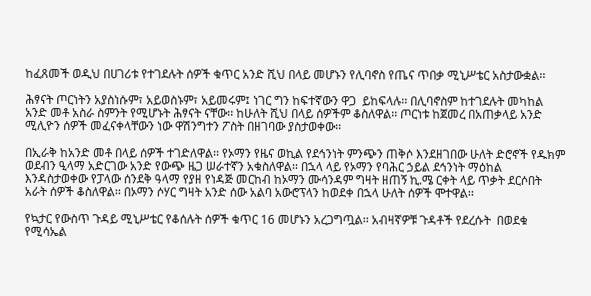ከፈጸመች ወዲህ በሀገሪቱ የተገደሉት ሰዎች ቁጥር አንድ ሺህ በላይ መሆኑን የሊባኖስ የጤና ጥበቃ ሚኒሥቴር አስታውቋል፡፡

ሕፃናት ጦርነትን አያስነሱም፣ አይወስኑም፣ አይመሩም፤ ነገር ግን ከፍተኛውን ዋጋ  ይከፍላሉ፡፡ በሊባኖስም ከተገደሉት መካከል   አንድ መቶ አስራ ስምንት የሚሆኑት ሕፃናት ናቸው፡፡ ከሁለት ሺህ በላይ ሰዎችም ቆስለዋል፡፡ ጦርነቱ ከጀመረ በአጠቃላይ አንድ ሚሊዮን ሰዎች መፈናቀላቸውን ነው ዋሽንግተን ፖስት በዘገባው ያስታወቀው፡፡

በኢራቅ ከአንድ መቶ በላይ ሰዎች ተገድለዋል፡፡ የኦማን የዜና ወኪል የደኅንነት ምንጭን ጠቅሶ እንደዘገበው ሁለት ድሮኖች የዱክም ወደብን ዒላማ አድርገው አንድ የውጭ ዜጋ ሠራተኛን አቁስለዋል፡፡ በኋላ ላይ የኦማን የባሕር ኃይል ደኅንነት ማዕከል እንዳስታወቀው የፓላው ሰንደቅ ዓላማ የያዘ የነዳጅ መርከብ ከኦማን ሙሳንዳም ግዛት ዘጠኝ ኪ.ሜ ርቀት ላይ ጥቃት ደርሶበት አራት ሰዎች ቆስለዋል፡፡ በኦማን ሶሃር ግዛት አንድ ሰው አልባ አውሮፕላን ከወደቀ በኋላ ሁለት ሰዎች ሞተዋል፡፡

የኳታር የውስጥ ጉዳይ ሚኒሥቴር የቆሰሉት ሰዎች ቁጥር 16 መሆኑን አረጋግጧል፡፡ አብዛኛዎቹ ጉዳቶች የደረሱት  በወደቁ የሚሳኤል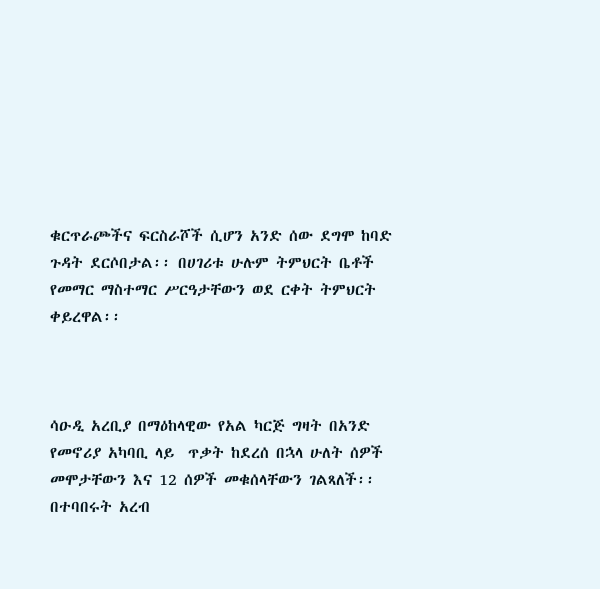ቁርጥራጮችና ፍርስራሾች ሲሆን አንድ ሰው ደግሞ ከባድ ጉዳት ደርሶበታል፡፡ በሀገሪቱ ሁሉም ትምህርት ቤቶች የመማር ማስተማር ሥርዓታቸውን ወደ ርቀት ትምህርት ቀይረዋል፡፡



ሳዑዲ አረቢያ በማዕከላዊው የአል ካርጅ ግዛት በአንድ የመኖሪያ አካባቢ ላይ  ጥቃት ከደረሰ በኋላ ሁለት ሰዎች መሞታቸውን እና 12 ሰዎች መቁሰላቸውን ገልጻለች፡፡ በተባበሩት አረብ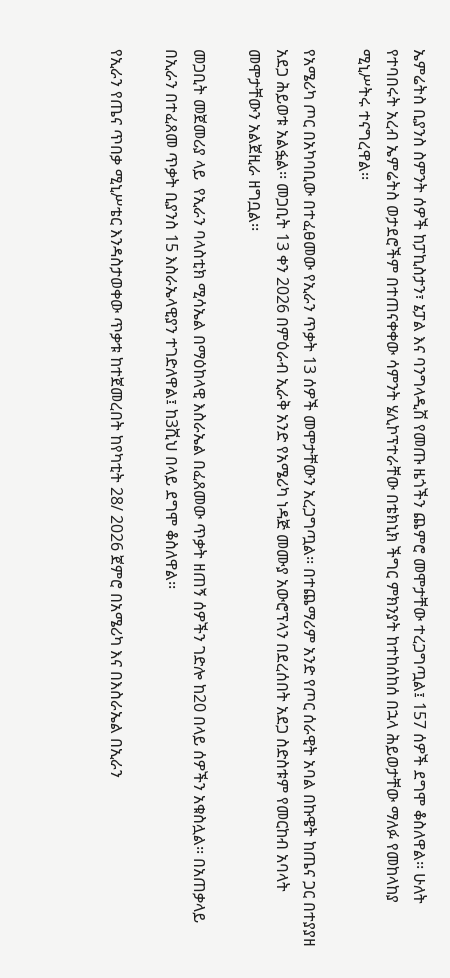ኤምሬትስ ቢያንስ ስምንት ሰዎች ከፓኪስታን፣ ኔፓል እና ባንግላዲሽ የመጡ ዜጎችን ጨምሮ መሞታቸው ተረጋግጧል፤ 157 ሰዎች ደግሞ ቆስለዋል፡፡ ሁለት የተባበሩት አረብ ኤምሬትስ ወታደሮችም በተጠናቀቀው ሳምንት ሄሊኮፕተራቸው በቴክኒክ ችግር ምክንያት ከተከሰከሰ በኋላ ሕይወታቸው ማለፉ የመከላከያ ሚኒሥትሩ ተናግረዋል፡፡

የአሜሪካ ጦር በአካባቢው በተፈፀመው የኢራን ጥቃት 13 ሰዎች መሞታቸውን አረጋግጧል፡፡ በተጨማሪም አንድ የጦር ሰራዊት አባል በኩዌት ከጤና ጋር በተያያዘ አደጋ ሕይወቱ አልፏል፡፡ መጋቢት 13 ቀን 2026 በምዕራብ ኢራቅ አንድ የአሜሪካ ነዳጅ መሙያ አውሮፕላን በደረሰበት አደጋ ስድስቱም የመርከብ አባላት መሞታቸውን አልጀዚራ ዘግቧል፡፡

መጋቢት መጀመሪያ ላይ  የኢራን ባላስቲክ ሚሳኤል በማዕከላዊ እስራኤል በፈጸመው ጥቃት ዘጠኝ ሰዎችን ገድሎ ከ20 በላይ ሰዎችን አቁስሏል፡፡ በአጠቃላይ በኢራን በተፈጸመ ጥቃት ቢያንስ 15 እስራኤላዊያን ተገድለዋል፤ ከ3ሺህ በላይ ደግሞ ቆስለዋል፡፡

የኢራን የጤና ጥበቃ ሚኒሥቴር እንዳስታወቀው ጥቃቱ ከተጀመረበት ከየካቲት 28/ 2026 ጀምሮ በአሜሪካ እና በእስራኤል በኢራን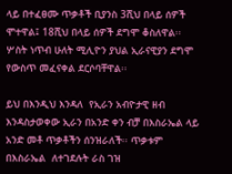ላይ በተፈፀሙ ጥቃቶች ቢያንስ 3ሺህ በላይ ሰዎች ሞተዋል፤ 18ሺህ በላይ ሰዎች ደግሞ ቆስለዋል፡፡ ሦስት ነጥብ ሁለት ሚሊዮን ያህል ኢራናዊያን ደግሞ የውስጥ መፈናቀል ደርሶባቸዋል፡፡

ይህ በእንዲህ እንዳለ  የኢራን አብዮታዊ ዘብ እንዳስታወቀው ኢራን በአንድ ቀን ብቻ በእስራኤል ላይ አንድ መቶ ጥቃቶችን ሰንዝራለች፡፡ ጥቃቱም በእስራኤል  ለተገደሉት ራስ ገዝ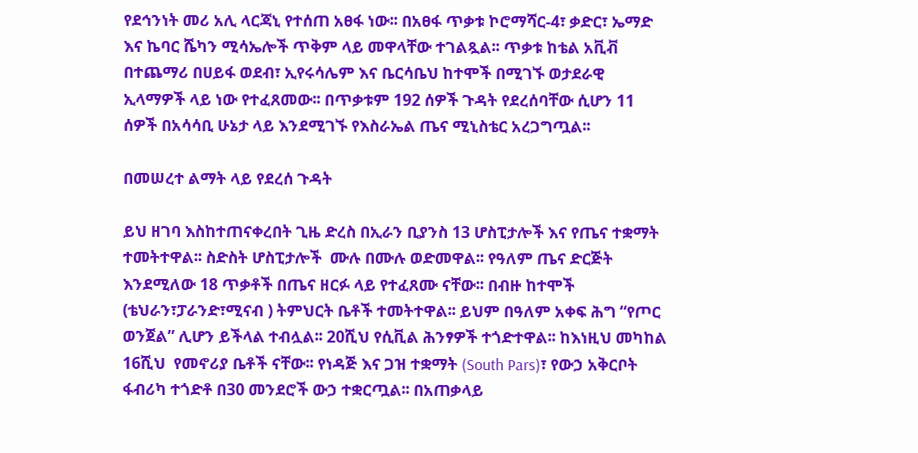የደኅንነት መሪ አሊ ላርጃኒ የተሰጠ አፀፋ ነው፡፡ በአፀፋ ጥቃቱ ኮሮማሻር-4፣ ቃድር፣ ኤማድ እና ኬባር ሼካን ሚሳኤሎች ጥቅም ላይ መዋላቸው ተገልጿል፡፡ ጥቃቱ ከቴል አቪቭ በተጨማሪ በሀይፋ ወደብ፣ ኢየሩሳሌም እና ቤርሳቤህ ከተሞች በሚገኙ ወታደራዊ ኢላማዎች ላይ ነው የተፈጸመው፡፡ በጥቃቱም 192 ሰዎች ጉዳት የደረሰባቸው ሲሆን 11 ሰዎች በአሳሳቢ ሁኔታ ላይ እንደሚገኙ የእስራኤል ጤና ሚኒስቴር አረጋግጧል፡፡

በመሠረተ ልማት ላይ የደረሰ ጉዳት

ይህ ዘገባ እስከተጠናቀረበት ጊዜ ድረስ በኢራን ቢያንስ 13 ሆስፒታሎች እና የጤና ተቋማት ተመትተዋል፡፡ ስድስት ሆስፒታሎች  ሙሉ በሙሉ ወድመዋል፡፡ የዓለም ጤና ድርጅት እንደሚለው 18 ጥቃቶች በጤና ዘርፉ ላይ የተፈጸሙ ናቸው፡፡ በብዙ ከተሞች (ቴህራን፣ፓራንድ፣ሚናብ ) ትምህርት ቤቶች ተመትተዋል፡፡ ይህም በዓለም አቀፍ ሕግ “የጦር ወንጀል” ሊሆን ይችላል ተብሏል፡፡ 20ሺህ የሲቪል ሕንፃዎች ተጎድተዋል፡፡ ከእነዚህ መካከል 16ሺህ  የመኖሪያ ቤቶች ናቸው፡፡ የነዳጅ እና ጋዝ ተቋማት (South Pars)፣ የውኃ አቅርቦት ፋብሪካ ተጎድቶ በ30 መንደሮች ውኃ ተቋርጧል፡፡ በአጠቃላይ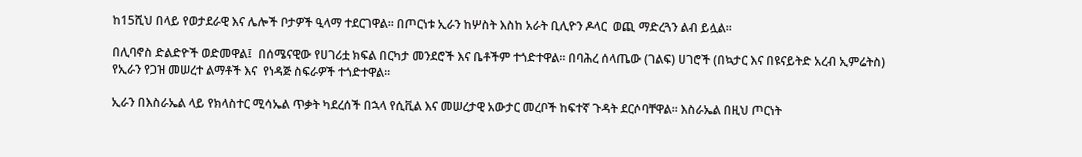ከ15ሺህ በላይ የወታደራዊ እና ሌሎች ቦታዎች ዒላማ ተደርገዋል፡፡ በጦርነቱ ኢራን ከሦስት እስከ አራት ቢሊዮን ዶላር  ወጪ ማድረጓን ልብ ይሏል፡፡

በሊባኖስ ድልድዮች ወድመዋል፤  በሰሜናዊው የሀገሪቷ ክፍል በርካታ መንደሮች እና ቤቶችም ተጎድተዋል፡፡ በባሕረ ሰላጤው (ገልፍ) ሀገሮች (በኳታር እና በዩናይትድ አረብ ኢምሬትስ) የኢራን የጋዝ መሠረተ ልማቶች እና  የነዳጅ ስፍራዎች ተጎድተዋል፡፡

ኢራን በእስራኤል ላይ የክላስተር ሚሳኤል ጥቃት ካደረሰች በኋላ የሲቪል እና መሠረታዊ አውታር መረቦች ከፍተኛ ጉዳት ደርሶባቸዋል፡፡ እስራኤል በዚህ ጦርነት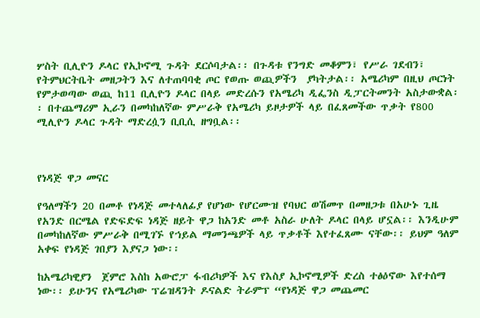ሦስት ቢሊዮን ዶላር የኢኮኖሚ ጉዳት ደርሶባታል፡፡ በጉዳቱ የንግድ መቆምን፣ የሥራ ገደብን፣ የትምህርትቤት መዘጋትን እና ለተጠባባቂ ጦር የወጡ ወጪዎችን  ያካትታል፡፡ አሜሪካም በዚህ ጦርነት የምታወጣው ወጪ ከ11 ቢሊዮን ዶላር በላይ መድረሱን የአሜሪካ ዲፌንስ ዲፓርትመንት አስታውቋል፡፡ በተጨማሪም ኢራን በመካከለኛው ምሥራቅ የአሜሪካ ይዞታዎች ላይ በፈጸመችው ጥቃት የ800 ሚሊዮን ዶላር ጉዳት ማድረሷን ቢቢሲ ዘግቧል፡፡



የነዳጅ ዋጋ መናር

የዓለማችን 20 በመቶ የነዳጅ መተላለፊያ የሆነው የሆርሙዝ የባህር ወሽመጥ በመዘጋቱ በአሁኑ ጊዜ የአንድ በርሜል የድፍድፍ ነዳጅ ዘይት ዋጋ ከአንድ መቶ አስራ ሁለት ዶላር በላይ ሆኗል፡፡ እንዲሁም በመካከለኛው ምሥራቅ በሚገኙ የኀይል ማመንጫዎች ላይ ጥቃቶች እየተፈጸሙ ናቸው፡፡ ይህም ዓለም አቀፍ የነዳጅ ገበያን እያናጋ ነው፡፡

ከአሜሪካዊያን  ጀምሮ እስከ አውሮፓ ፋብሪካዎች እና የእስያ ኢኮኖሚዎች ድረስ ተፅዕኖው እየተሰማ ነው፡፡ ይሁንና የአሜሪካው ፕሬዝዳንት ዶናልድ ትራምፕ “የነዳጅ ዋጋ መጨመር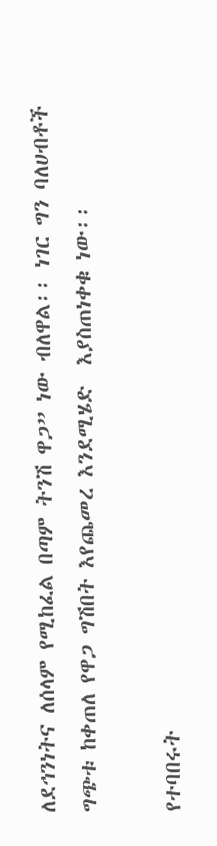ለደኅንነትና ለሰላም የሚከፈል በጣም ትንሽ ዋጋ” ነው ብለዋል፡፡ ነገር ግን ባለሀብቶች ግጭቱ ከቀጠለ የዋጋ ግሽበት እየጨመረ እንደሚሄድ  እያስጠነቀቁ ነው፡፡

የተባበሩት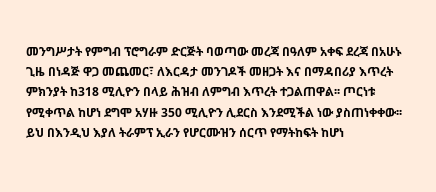መንግሥታት የምግብ ፕሮግራም ድርጅት ባወጣው መረጃ በዓለም አቀፍ ደረጃ በአሁኑ ጊዜ በነዳጅ ዋጋ መጨመር፣ ለእርዳታ መንገዶች መዘጋት እና በማዳበሪያ እጥረት ምክንያት ከ318 ሚሊዮን በላይ ሕዝብ ለምግብ እጥረት ተጋልጠዋል፡፡ ጦርነቱ የሚቀጥል ከሆነ ደግሞ አሃዙ 350 ሚሊዮን ሊደርስ እንደሚችል ነው ያስጠነቀቀው፡፡ ይህ በእንዲህ እያለ ትራምፕ ኢራን የሆርሙዝን ሰርጥ የማትከፍት ከሆነ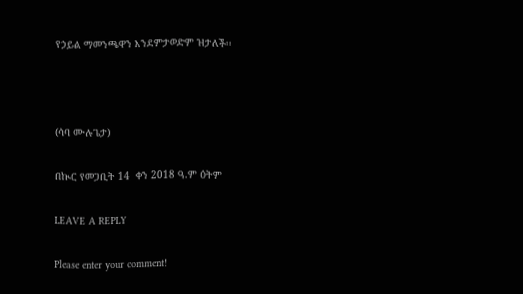የኃይል ማመንጫዋን እንደምታወድም ዝታለች፡፡



(ሳባ ሙሉጌታ)

በኲር የመጋቢት 14  ቀን 2018 ዓ.ም ዕትም

LEAVE A REPLY

Please enter your comment!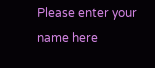Please enter your name here